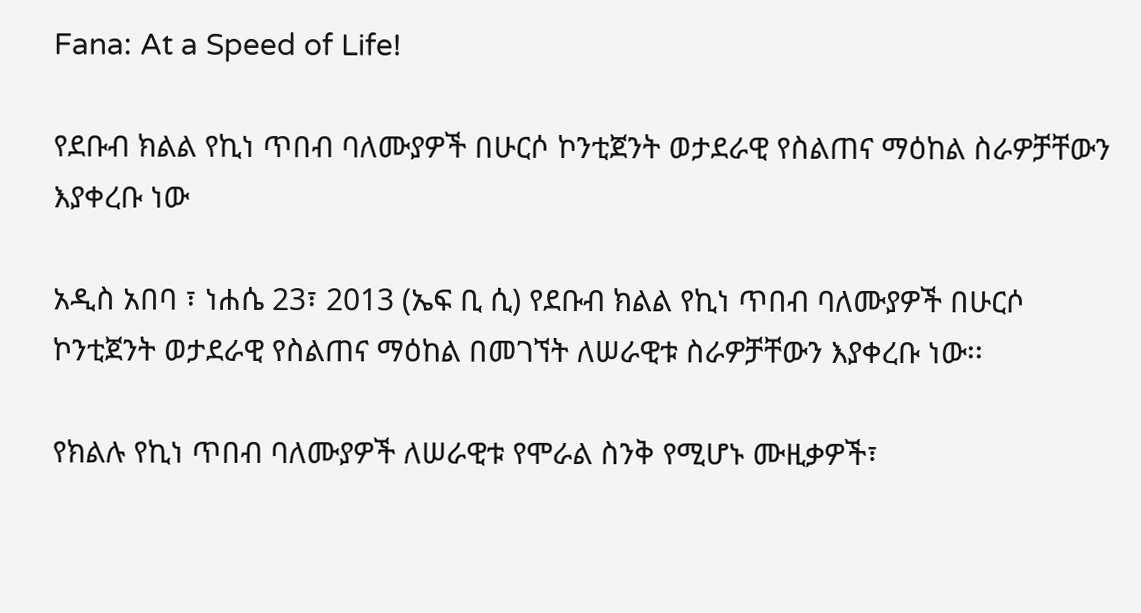Fana: At a Speed of Life!

የደቡብ ክልል የኪነ ጥበብ ባለሙያዎች በሁርሶ ኮንቲጀንት ወታደራዊ የስልጠና ማዕከል ስራዎቻቸውን እያቀረቡ ነው

አዲስ አበባ ፣ ነሐሴ 23፣ 2013 (ኤፍ ቢ ሲ) የደቡብ ክልል የኪነ ጥበብ ባለሙያዎች በሁርሶ ኮንቲጀንት ወታደራዊ የስልጠና ማዕከል በመገኘት ለሠራዊቱ ስራዎቻቸውን እያቀረቡ ነው፡፡

የክልሉ የኪነ ጥበብ ባለሙያዎች ለሠራዊቱ የሞራል ስንቅ የሚሆኑ ሙዚቃዎች፣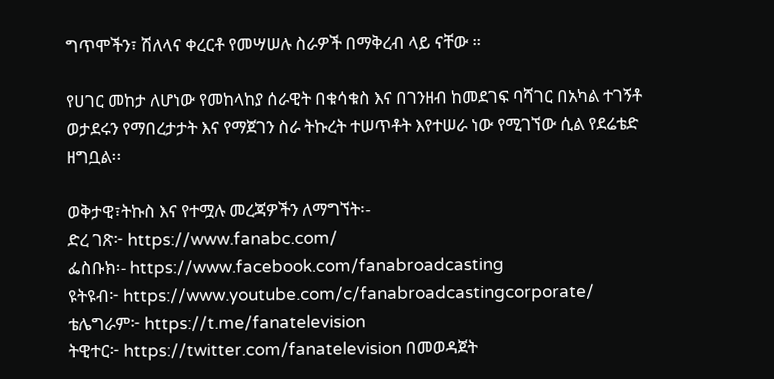ግጥሞችን፣ ሽለላና ቀረርቶ የመሣሠሉ ስራዎች በማቅረብ ላይ ናቸው ።

የሀገር መከታ ለሆነው የመከላከያ ሰራዊት በቁሳቁስ እና በገንዘብ ከመደገፍ ባሻገር በአካል ተገኝቶ ወታደሩን የማበረታታት እና የማጀገን ስራ ትኩረት ተሠጥቶት እየተሠራ ነው የሚገኘው ሲል የደሬቴድ ዘግቧል፡፡

ወቅታዊ፣ትኩስ እና የተሟሉ መረጃዎችን ለማግኘት፡-
ድረ ገጽ፦ https://www.fanabc.com/
ፌስቡክ፡- https://www.facebook.com/fanabroadcasting
ዩትዩብ፦ https://www.youtube.com/c/fanabroadcastingcorporate/
ቴሌግራም፦ https://t.me/fanatelevision
ትዊተር፦ https://twitter.com/fanatelevision በመወዳጀት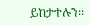ይከታተሉን፡፡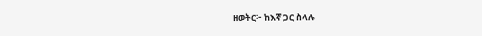ዘወትር፦ ከእኛ ጋር ስላሉ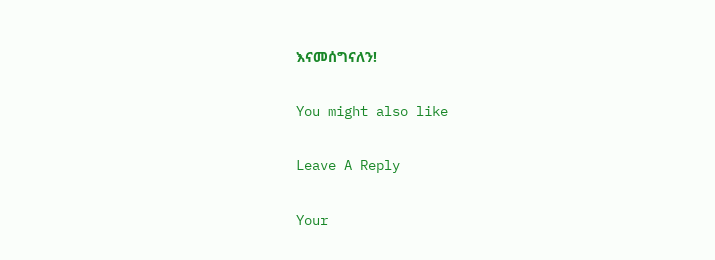እናመሰግናለን!

You might also like

Leave A Reply

Your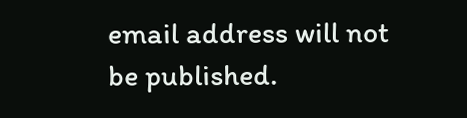email address will not be published.